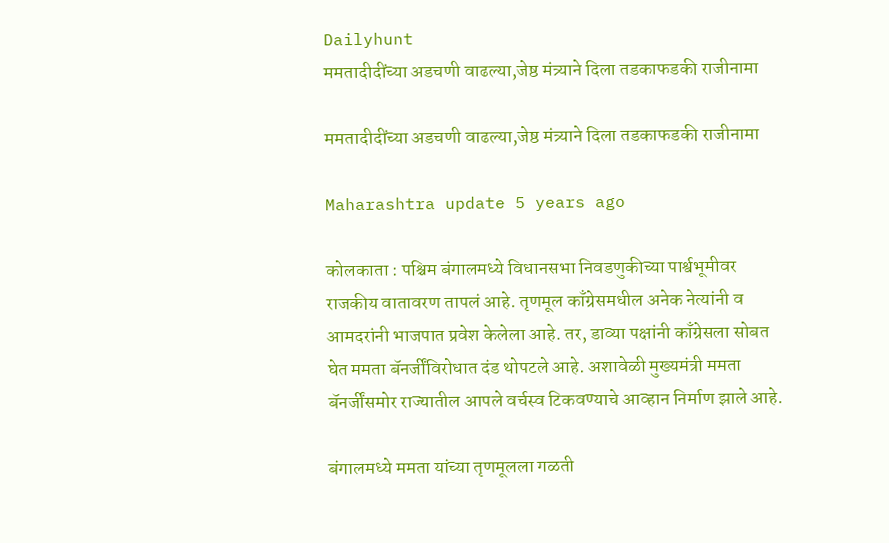Dailyhunt
ममतादीदींच्या अडचणी वाढल्या,जेष्ठ मंत्र्याने दिला तडकाफडकी राजीनामा

ममतादीदींच्या अडचणी वाढल्या,जेष्ठ मंत्र्याने दिला तडकाफडकी राजीनामा

Maharashtra update 5 years ago

कोलकाता : पश्चिम बंगालमध्ये विधानसभा निवडणुकीच्या पार्श्वभूमीवर राजकीय वातावरण तापलं आहे. तृणमूल काँग्रेसमधील अनेक नेत्यांनी व आमदरांनी भाजपात प्रवेश केलेला आहे. तर, डाव्या पक्षांनी काँग्रेसला सोबत घेत ममता बॅनर्जींविरोधात दंड थोपटले आहे. अशावेळी मुख्यमंत्री ममता बॅनर्जींसमोर राज्यातील आपले वर्चस्व टिकवण्याचे आव्हान निर्माण झाले आहे.

बंगालमध्ये ममता यांच्या तृणमूलला गळती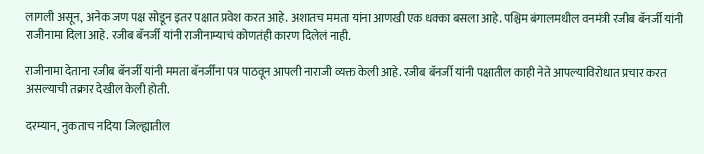लागली असून, अनेक जण पक्ष सोडून इतर पक्षात प्रवेश करत आहे. अशातच ममता यांना आणखी एक धक्का बसला आहे. पश्चिम बंगालमधील वनमंत्री रजीब बॅनर्जी यांनी राजीनामा दिला आहे. रजीब बॅनर्जी यांनी राजीनाम्याचं कोणतंही कारण दिलेलं नाही.

राजीनामा देताना रजीब बॅनर्जी यांनी ममता बॅनर्जींना पत्र पाठवून आपली नाराजी व्यक्त केली आहे. रजीब बॅनर्जी यांनी पक्षातील काही नेते आपल्याविरोधात प्रचार करत असल्याची तक्रार देखील केली होती.

दरम्यान, नुकताच नदिया जिल्ह्यातील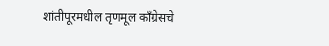शांतीपूरमधील तृणमूल काँग्रेसचे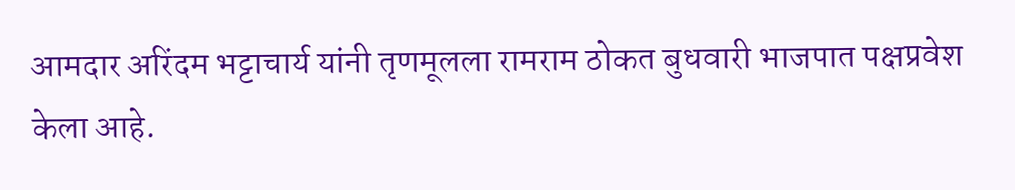आमदार अरिंदम भट्टाचार्य यांनी तृणमूलला रामराम ठोकत बुधवारी भाजपात पक्षप्रवेश केला आहे.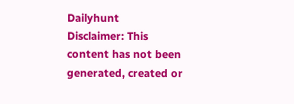Dailyhunt
Disclaimer: This content has not been generated, created or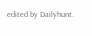edited by Dailyhunt.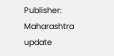Publisher: Maharashtra update